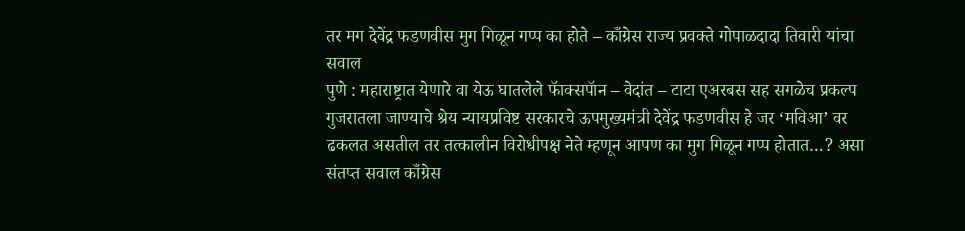तर मग देवेंद्र फडणवीस मुग गिळून गप्प का होते – काँग्रेस राज्य प्रवक्ते गोपाळदादा तिवारी यांचा सवाल
पुणे : महाराष्ट्रात येणारे वा येऊ घातलेले फॅाक्सपॅान – वेदांत – टाटा एअरबस सह सगळेच प्रकल्प गुजरातला जाण्याचे श्रेय न्यायप्रविष्ट सरकारचे ऊपमुख्यमंत्री देवेंद्र फडणवीस हे जर ‘मविआ’ वर ढकलत असतील तर तत्कालीन विरोधीपक्ष नेते म्हणून आपण का मुग गिळून गप्प होतात…? असा संतप्त सवाल काँग्रेस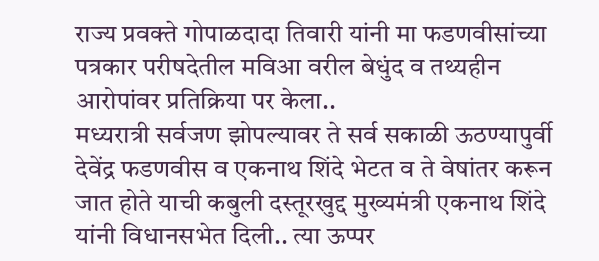राज्य प्रवक्ते गोपाळदादा तिवारी यांनी मा फडणवीसांच्या पत्रकार परीषदेतील मविआ वरील बेधुंद व तथ्यहीन आरोपांवर प्रतिक्रिया पर केला..
मध्यरात्री सर्वजण झोपल्यावर ते सर्व सकाळी ऊठण्यापुर्वी देवेंद्र फडणवीस व एकनाथ शिंदे भेटत व ते वेषांतर करून जात होते याची कबुली दस्तूरखुद्द मुख्यमंत्री एकनाथ शिंदे यांनी विधानसभेत दिली.. त्या ऊप्पर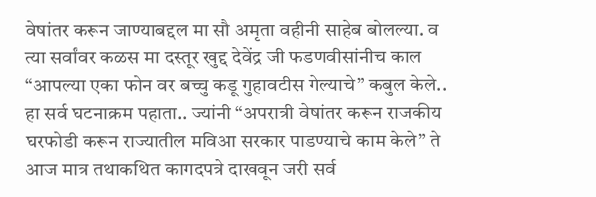वेषांतर करून जाण्याबद्दल मा सौ अमृता वहीनी साहेब बोलल्या. व त्या सर्वांवर कळस मा दस्तूर खुद्द देवेंद्र जी फडणवीसांनीच काल “आपल्या एका फोन वर बच्चु कडू गुहावटीस गेल्याचे” कबुल केले.. हा सर्व घटनाक्रम पहाता.. ज्यांनी “अपरात्री वेषांतर करून राजकीय घरफोडी करून राज्यातील मविआ सरकार पाडण्याचे काम केले” ते आज मात्र तथाकथित कागदपत्रे दाखवून जरी सर्व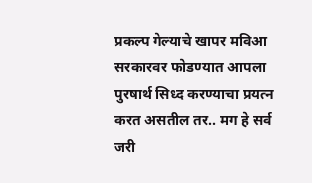प्रकल्प गेल्याचे खापर मविआ सरकारवर फोडण्यात आपला पुरषार्थ सिध्द करण्याचा प्रयत्न करत असतील तर.. मग हे सर्व जरी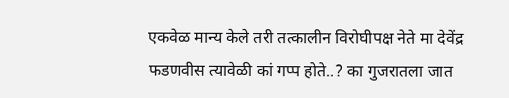एकवेळ मान्य केले तरी तत्कालीन विरोघीपक्ष नेते मा देवेंद्र फडणवीस त्यावेळी कां गप्प होते..? का गुजरातला जात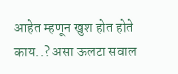आहेत म्हणून खुश होत होते काय..? असा ऊलटा सवाल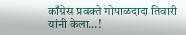काँग्रेस प्रवक्ते गोपाळदादा तिवारी यांनी केला…!